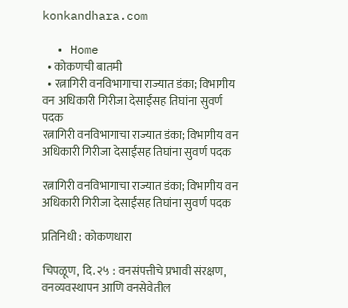konkandhara.com

  • Home
  • कोकणची बातमी
  • रत्नागिरी वनविभागाचा राज्यात डंका; विभागीय वन अधिकारी गिरीजा देसाईंसह तिघांना सुवर्ण पदक
रत्नागिरी वनविभागाचा राज्यात डंका; विभागीय वन अधिकारी गिरीजा देसाईंसह तिघांना सुवर्ण पदक

रत्नागिरी वनविभागाचा राज्यात डंका; विभागीय वन अधिकारी गिरीजा देसाईंसह तिघांना सुवर्ण पदक

प्रतिनिधी : कोकणधारा

चिपळूण, दि. २५ : वनसंपत्तीचे प्रभावी संरक्षण, वनव्यवस्थापन आणि वनसेवेतील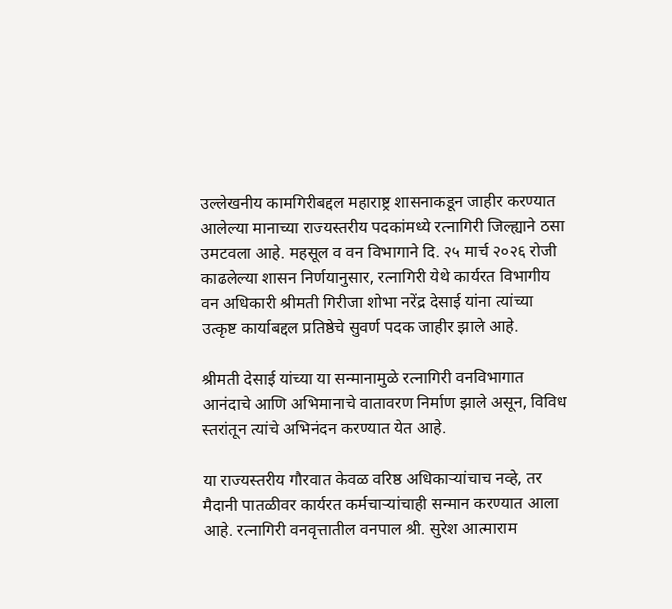उल्लेखनीय कामगिरीबद्दल महाराष्ट्र शासनाकडून जाहीर करण्यात आलेल्या मानाच्या राज्यस्तरीय पदकांमध्ये रत्नागिरी जिल्ह्याने ठसा उमटवला आहे. महसूल व वन विभागाने दि. २५ मार्च २०२६ रोजी काढलेल्या शासन निर्णयानुसार, रत्नागिरी येथे कार्यरत विभागीय वन अधिकारी श्रीमती गिरीजा शोभा नरेंद्र देसाई यांना त्यांच्या उत्कृष्ट कार्याबद्दल प्रतिष्ठेचे सुवर्ण पदक जाहीर झाले आहे.

श्रीमती देसाई यांच्या या सन्मानामुळे रत्नागिरी वनविभागात आनंदाचे आणि अभिमानाचे वातावरण निर्माण झाले असून, विविध स्तरांतून त्यांचे अभिनंदन करण्यात येत आहे.

या राज्यस्तरीय गौरवात केवळ वरिष्ठ अधिकाऱ्यांचाच नव्हे, तर मैदानी पातळीवर कार्यरत कर्मचाऱ्यांचाही सन्मान करण्यात आला आहे. रत्नागिरी वनवृत्तातील वनपाल श्री. सुरेश आत्माराम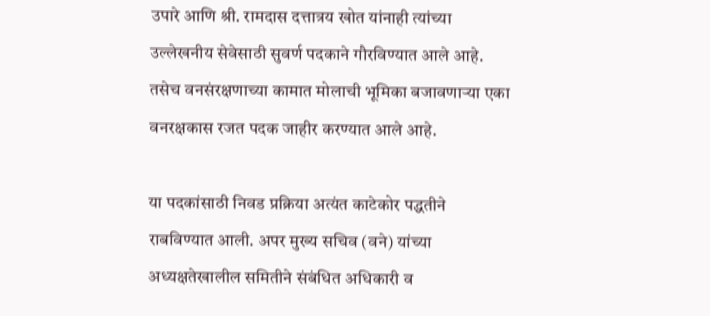उपारे आणि श्री. रामदास दत्तात्रय खोत यांनाही त्यांच्या उल्लेखनीय सेवेसाठी सुवर्ण पदकाने गौरविण्यात आले आहे. तसेच वनसंरक्षणाच्या कामात मोलाची भूमिका बजावणाऱ्या एका वनरक्षकास रजत पदक जाहीर करण्यात आले आहे.

या पदकांसाठी निवड प्रक्रिया अत्यंत काटेकोर पद्धतीने राबविण्यात आली. अपर मुख्य सचिव (वने) यांच्या अध्यक्षतेखालील समितीने संबंधित अधिकारी व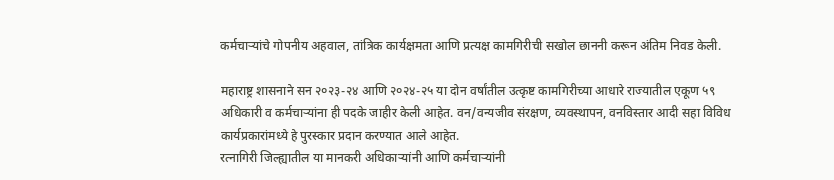कर्मचाऱ्यांचे गोपनीय अहवाल, तांत्रिक कार्यक्षमता आणि प्रत्यक्ष कामगिरीची सखोल छाननी करून अंतिम निवड केली.

महाराष्ट्र शासनाने सन २०२३-२४ आणि २०२४-२५ या दोन वर्षांतील उत्कृष्ट कामगिरीच्या आधारे राज्यातील एकूण ५९ अधिकारी व कर्मचाऱ्यांना ही पदके जाहीर केली आहेत. वन/वन्यजीव संरक्षण, व्यवस्थापन, वनविस्तार आदी सहा विविध कार्यप्रकारांमध्ये हे पुरस्कार प्रदान करण्यात आले आहेत.
रत्नागिरी जिल्ह्यातील या मानकरी अधिकाऱ्यांनी आणि कर्मचाऱ्यांनी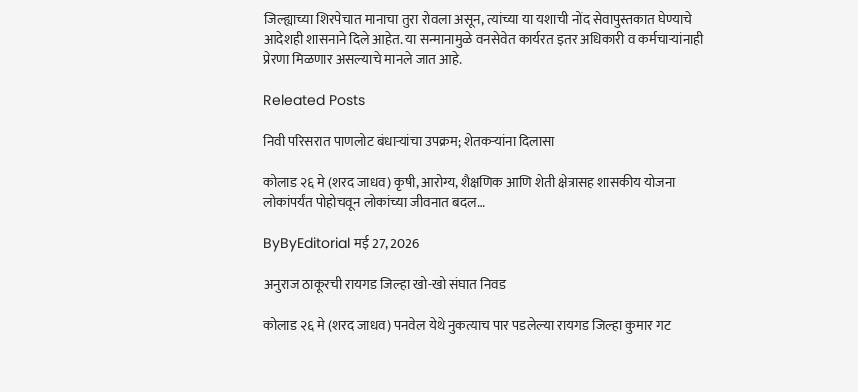जिल्ह्याच्या शिरपेचात मानाचा तुरा रोवला असून, त्यांच्या या यशाची नोंद सेवापुस्तकात घेण्याचे आदेशही शासनाने दिले आहेत. या सन्मानामुळे वनसेवेत कार्यरत इतर अधिकारी व कर्मचाऱ्यांनाही प्रेरणा मिळणार असल्याचे मानले जात आहे.

Releated Posts

निवी परिसरात पाणलोट बंधाऱ्यांचा उपक्रम; शेतकऱ्यांना दिलासा

कोलाड २६ मे (शरद जाधव) कृषी, आरोग्य, शैक्षणिक आणि शेती क्षेत्रासह शासकीय योजना लोकांपर्यंत पोहोचवून लोकांच्या जीवनात बदल…

ByByEditorial मई 27, 2026

अनुराज ठाकूरची रायगड जिल्हा खो-खो संघात निवड

कोलाड २६ मे (शरद जाधव) पनवेल येथे नुकत्याच पार पडलेल्या रायगड जिल्हा कुमार गट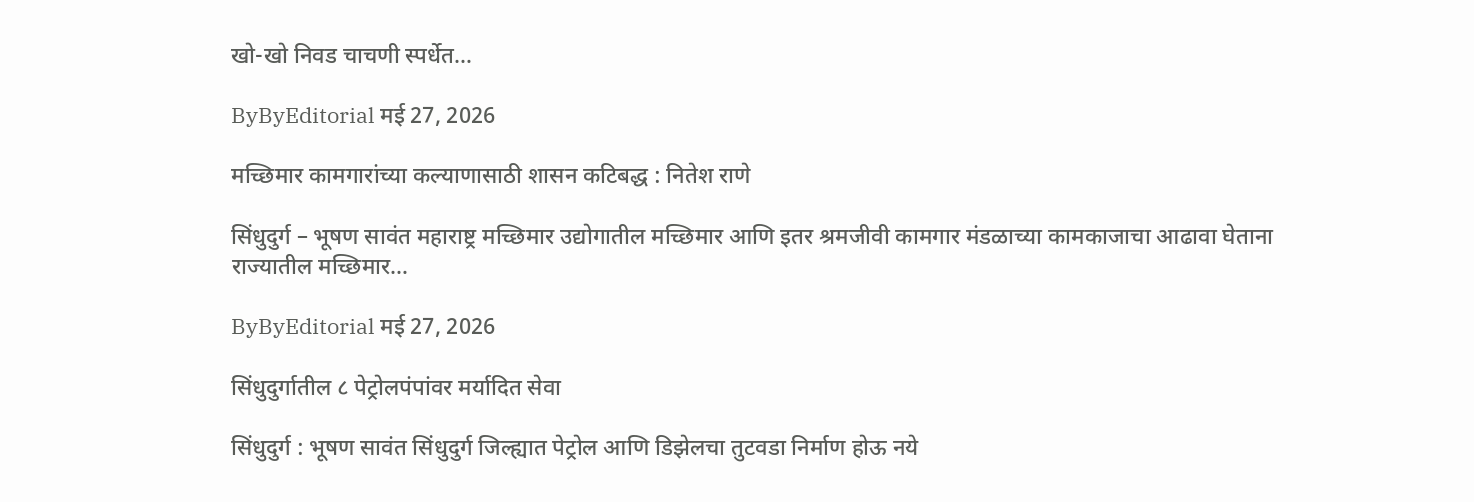खो-खो निवड चाचणी स्पर्धेत…

ByByEditorial मई 27, 2026

मच्छिमार कामगारांच्या कल्याणासाठी शासन कटिबद्ध : नितेश राणे

सिंधुदुर्ग – भूषण सावंत महाराष्ट्र मच्छिमार उद्योगातील मच्छिमार आणि इतर श्रमजीवी कामगार मंडळाच्या कामकाजाचा आढावा घेताना राज्यातील मच्छिमार…

ByByEditorial मई 27, 2026

सिंधुदुर्गातील ८ पेट्रोलपंपांवर मर्यादित सेवा

सिंधुदुर्ग : भूषण सावंत सिंधुदुर्ग जिल्ह्यात पेट्रोल आणि डिझेलचा तुटवडा निर्माण होऊ नये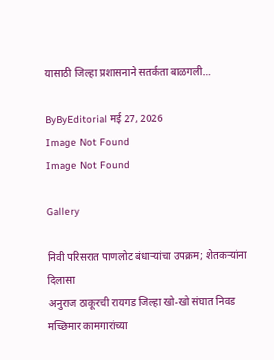यासाठी जिल्हा प्रशासनाने सतर्कता बाळगली…

ByByEditorial मई 27, 2026
Image Not Found
Image Not Found

Gallery

निवी परिसरात पाणलोट बंधाऱ्यांचा उपक्रम; शेतकऱ्यांना दिलासा
अनुराज ठाकूरची रायगड जिल्हा खो-खो संघात निवड
मच्छिमार कामगारांच्या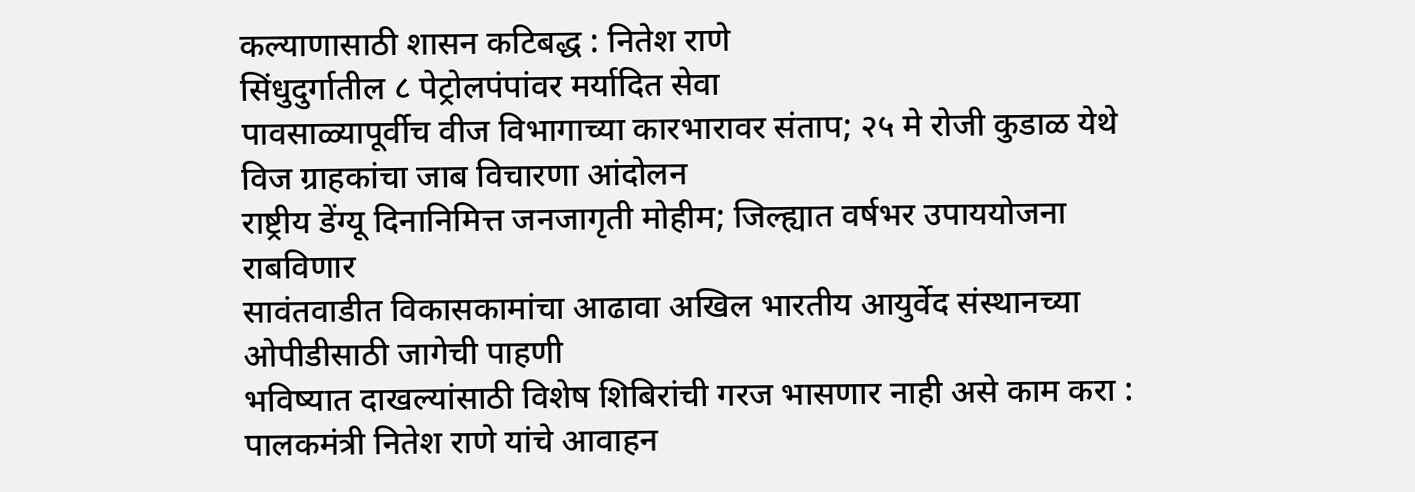कल्याणासाठी शासन कटिबद्ध : नितेश राणे
सिंधुदुर्गातील ८ पेट्रोलपंपांवर मर्यादित सेवा
पावसाळ्यापूर्वीच वीज विभागाच्या कारभारावर संताप; २५ मे रोजी कुडाळ येथे विज ग्राहकांचा जाब विचारणा आंदोलन
राष्ट्रीय डेंग्यू दिनानिमित्त जनजागृती मोहीम; जिल्ह्यात वर्षभर उपाययोजना राबविणार
सावंतवाडीत विकासकामांचा आढावा अखिल भारतीय आयुर्वेद संस्थानच्या ओपीडीसाठी जागेची पाहणी
भविष्यात दाखल्यांसाठी विशेष शिबिरांची गरज भासणार नाही असे काम करा : पालकमंत्री नितेश राणे यांचे आवाहन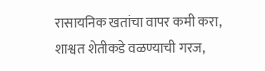रासायनिक खतांचा वापर कमी करा, शाश्वत शेतीकडे वळण्याची गरज,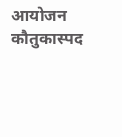आयोजन कौतुकास्पद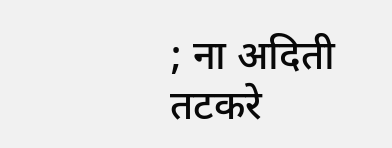; ना अदिती तटकरे